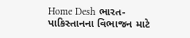Home Desh ભારત-પાકિસ્તાનના વિભાજન માટે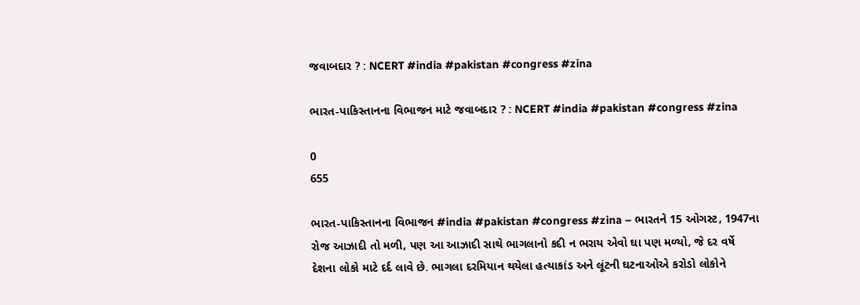જવાબદાર ? : NCERT #india #pakistan #congress #zina

ભારત-પાકિસ્તાનના વિભાજન માટે જવાબદાર ? : NCERT #india #pakistan #congress #zina

0
655

ભારત-પાકિસ્તાનના વિભાજન #india #pakistan #congress #zina – ભારતને 15 ઓગસ્ટ, 1947ના રોજ આઝાદી તો મળી, પણ આ આઝાદી સાથે ભાગલાનો કદી ન ભરાય એવો ઘા પણ મળ્યો, જે દર વર્ષે દેશના લોકો માટે દર્દ લાવે છે. ભાગલા દરમિયાન થયેલા હત્યાકાંડ અને લૂંટની ઘટનાઓએ કરોડો લોકોને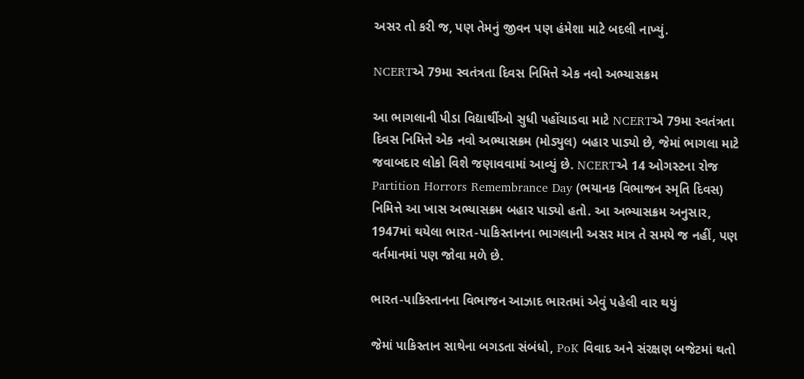અસર તો કરી જ, પણ તેમનું જીવન પણ હંમેશા માટે બદલી નાખ્યું.

NCERTએ 79મા સ્વતંત્રતા દિવસ નિમિત્તે એક નવો અભ્યાસક્રમ

આ ભાગલાની પીડા વિદ્યાર્થીઓ સુધી પહોંચાડવા માટે NCERTએ 79મા સ્વતંત્રતા દિવસ નિમિત્તે એક નવો અભ્યાસક્રમ (મોડ્યુલ) બહાર પાડ્યો છે, જેમાં ભાગલા માટે જવાબદાર લોકો વિશે જણાવવામાં આવ્યું છે. NCERTએ 14 ઓગસ્ટના રોજ Partition Horrors Remembrance Day (ભયાનક વિભાજન સ્મૃતિ દિવસ) નિમિત્તે આ ખાસ અભ્યાસક્રમ બહાર પાડ્યો હતો. આ અભ્યાસક્રમ અનુસાર, 1947માં થયેલા ભારત-પાકિસ્તાનના ભાગલાની અસર માત્ર તે સમયે જ નહીં, પણ વર્તમાનમાં પણ જોવા મળે છે.

ભારત-પાકિસ્તાનના વિભાજન આઝાદ ભારતમાં એવું પહેલી વાર થયું

જેમાં પાકિસ્તાન સાથેના બગડતા સંબંધો, PoK વિવાદ અને સંરક્ષણ બજેટમાં થતો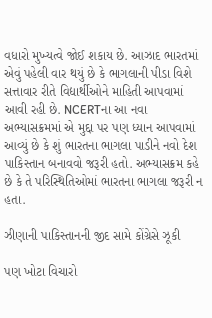વધારો મુખ્યત્વે જોઈ શકાય છે. આઝાદ ભારતમાં એવું પહેલી વાર થયું છે કે ભાગલાની પીડા વિશે સત્તાવાર રીતે વિદ્યાર્થીઓને માહિતી આપવામાં આવી રહી છે. NCERTના આ નવા અભ્યાસક્રમમાં એ મુદ્દા પર પણ ધ્યાન આપવામાં આવ્યું છે કે શું ભારતના ભાગલા પાડીને નવો દેશ પાકિસ્તાન બનાવવો જરૂરી હતો. અભ્યાસક્રમ કહે છે કે તે પરિસ્થિતિઓમાં ભારતના ભાગલા જરૂરી ન હતા.

ઝીણાની પાકિસ્તાનની જીદ સામે કોંગ્રેસે ઝૂકી

પણ ખોટા વિચારો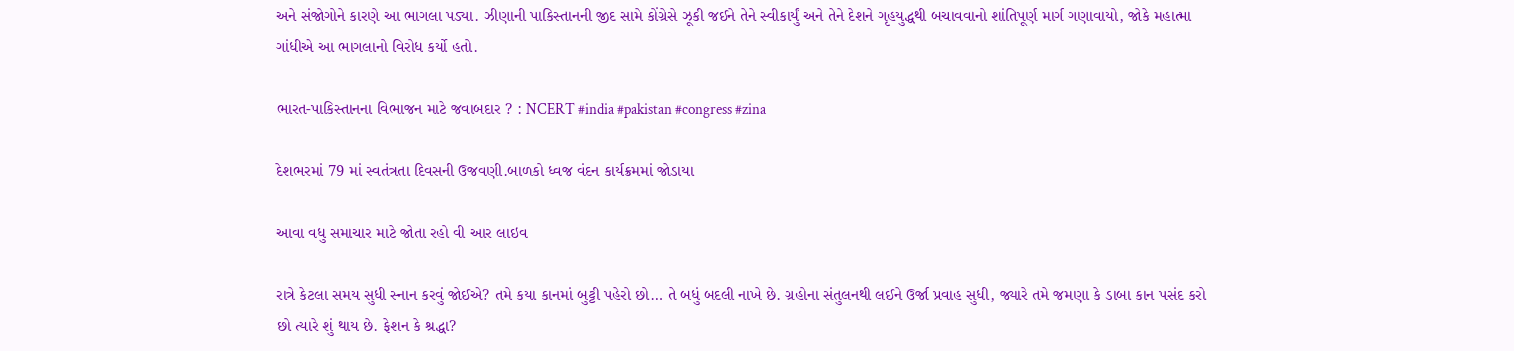અને સંજોગોને કારણે આ ભાગલા પડ્યા. ઝીણાની પાકિસ્તાનની જીદ સામે કોંગ્રેસે ઝૂકી જઈને તેને સ્વીકાર્યું અને તેને દેશને ગૃહયુદ્ધથી બચાવવાનો શાંતિપૂર્ણ માર્ગ ગણાવાયો, જોકે મહાત્મા ગાંધીએ આ ભાગલાનો વિરોધ કર્યો હતો.

ભારત-પાકિસ્તાનના વિભાજન માટે જવાબદાર ? : NCERT #india #pakistan #congress #zina

દેશભરમાં 79 માં સ્વતંત્રતા દિવસની ઉજવણી.બાળકો ધ્વજ વંદન કાર્યક્રમમાં જોડાયા

આવા વધુ સમાચાર માટે જોતા રહો વી આર લાઇવ

રાત્રે કેટલા સમય સુધી સ્નાન કરવું જોઈએ? તમે કયા કાનમાં બુટ્ટી પહેરો છો… તે બધું બદલી નાખે છે. ગ્રહોના સંતુલનથી લઈને ઉર્જા પ્રવાહ સુધી, જ્યારે તમે જમણા કે ડાબા કાન પસંદ કરો છો ત્યારે શું થાય છે. ફેશન કે શ્રદ્ધા?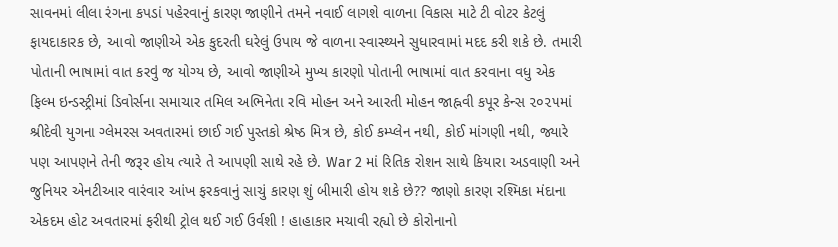સાવનમાં લીલા રંગના કપડાં પહેરવાનું કારણ જાણીને તમને નવાઈ લાગશે વાળના વિકાસ માટે ટી વોટર કેટલું ફાયદાકારક છે, આવો જાણીએ એક કુદરતી ઘરેલું ઉપાય જે વાળના સ્વાસ્થ્યને સુધારવામાં મદદ કરી શકે છે. તમારી પોતાની ભાષામાં વાત કરવું જ યોગ્ય છે, આવો જાણીએ મુખ્ય કારણો પોતાની ભાષામાં વાત કરવાના વધુ એક ફિલ્મ ઇન્ડસ્ટ્રીમાં ડિવોર્સના સમાચાર તમિલ અભિનેતા રવિ મોહન અને આરતી મોહન જાહ્નવી કપૂર કેન્સ ૨૦૨૫માં શ્રીદેવી યુગના ગ્લેમરસ અવતારમાં છાઈ ગઈ પુસ્તકો શ્રેષ્ઠ મિત્ર છે, કોઈ કમ્પ્લેન નથી, કોઈ માંગણી નથી, જ્યારે પણ આપણને તેની જરૂર હોય ત્યારે તે આપણી સાથે રહે છે. War 2 માં રિતિક રોશન સાથે કિયારા અડવાણી અને જુનિયર એનટીઆર વારંવાર આંખ ફરકવાનું સાચું કારણ શું બીમારી હોય શકે છે?? જાણો કારણ રશ્મિકા મંદાના એકદમ હોટ અવતારમાં ફરીથી ટ્રોલ થઈ ગઈ ઉર્વશી ! હાહાકાર મચાવી રહ્યો છે કોરોનાનો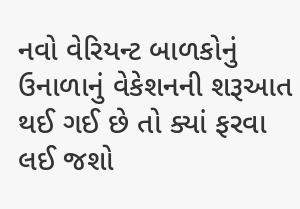નવો વેરિયન્ટ બાળકોનું ઉનાળાનું વેકેશનની શરૂઆત થઈ ગઈ છે તો ક્યાં ફરવા લઈ જશો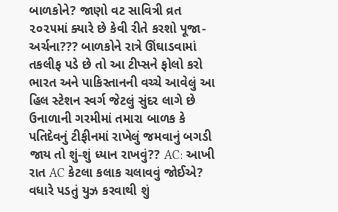બાળકોને? જાણો વટ સાવિત્રી વ્રત ૨૦૨૫માં ક્યારે છે કેવી રીતે કરશો પૂજા-અર્ચના??? બાળકોને રાત્રે ઊંઘાડવામાં તકલીફ પડે છે તો આ ટીપ્સને ફોલો કરો ભારત અને પાકિસ્તાનની વચ્ચે આવેલું આ હિલ સ્ટેશન સ્વર્ગ જેટલું સુંદર લાગે છે ઉનાળાની ગરમીમાં તમારા બાળક કે પતિદેવનું ટીફીનમાં રાખેલું જમવાનું બગડી જાય તો શું-શું ધ્યાન રાખવું?? AC: આખી રાત AC કેટલા કલાક ચલાવવું જોઈએ? વધારે પડતું યુઝ કરવાથી શું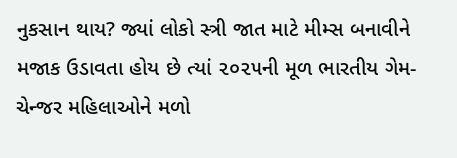નુકસાન થાય? જ્યાં લોકો સ્ત્રી જાત માટે મીમ્સ બનાવીને મજાક ઉડાવતા હોય છે ત્યાં ૨૦૨૫ની મૂળ ભારતીય ગેમ-ચેન્જર મહિલાઓને મળો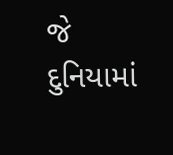જે દુનિયામાં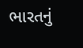ભારતનું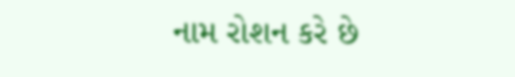નામ રોશન કરે છે